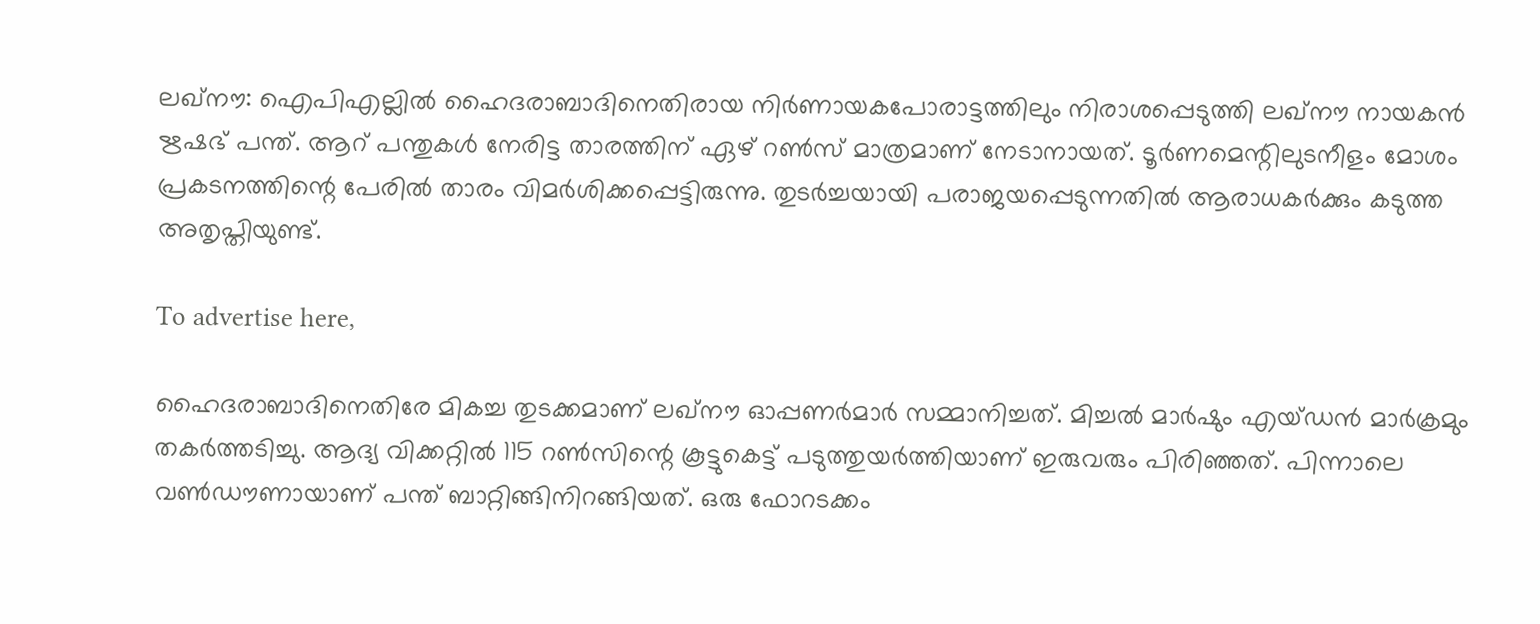ലഖ്‌നൗ: ഐപിഎല്ലില്‍ ഹൈദരാബാദിനെതിരായ നിര്‍ണായകപോരാട്ടത്തിലും നിരാശപ്പെടുത്തി ലഖ്‌നൗ നായകന്‍ ഋഷഭ് പന്ത്. ആറ് പന്തുകള്‍ നേരിട്ട താരത്തിന് ഏഴ് റണ്‍സ് മാത്രമാണ് നേടാനായത്. ടൂര്‍ണമെന്റിലുടനീളം മോശം പ്രകടനത്തിന്റെ പേരില്‍ താരം വിമര്‍ശിക്കപ്പെട്ടിരുന്നു. തുടര്‍ച്ചയായി പരാജയപ്പെടുന്നതില്‍ ആരാധകര്‍ക്കും കടുത്ത അതൃപ്തിയുണ്ട്.

To advertise here,

ഹൈദരാബാദിനെതിരേ മികച്ച തുടക്കമാണ് ലഖ്‌നൗ ഓപ്പണര്‍മാര്‍ സമ്മാനിച്ചത്. മിച്ചല്‍ മാര്‍ഷും എയ്ഡന്‍ മാര്‍ക്രമും തകര്‍ത്തടിച്ചു. ആദ്യ വിക്കറ്റില്‍ 115 റണ്‍സിന്റെ കൂട്ടുകെട്ട് പടുത്തുയര്‍ത്തിയാണ് ഇരുവരും പിരിഞ്ഞത്. പിന്നാലെ വണ്‍ഡൗണായാണ് പന്ത് ബാറ്റിങ്ങിനിറങ്ങിയത്. ഒരു ഫോറടക്കം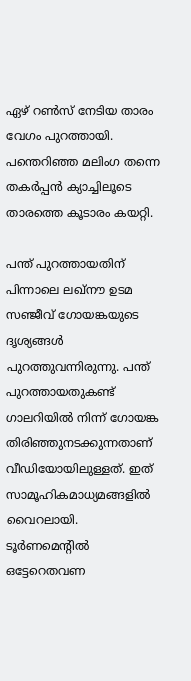ഏഴ് റണ്‍സ് നേടിയ താരം വേഗം പുറത്തായി. പന്തെറിഞ്ഞ മലിംഗ തന്നെ തകര്‍പ്പന്‍ ക്യാച്ചിലൂടെ താരത്തെ കൂടാരം കയറ്റി.

പന്ത് പുറത്തായതിന് പിന്നാലെ ലഖ്‌നൗ ഉടമ സഞ്ജീവ് ഗോയങ്കയുടെ ദൃശ്യങ്ങള്‍ പുറത്തുവന്നിരുന്നു. പന്ത് പുറത്തായതുകണ്ട് ഗാലറിയില്‍ നിന്ന് ഗോയങ്ക തിരിഞ്ഞുനടക്കുന്നതാണ് വീഡിയോയിലുള്ളത്. ഇത് സാമൂഹികമാധ്യമങ്ങളില്‍ വൈറലായി. ടൂര്‍ണമെന്റില്‍ ഒട്ടേറെതവണ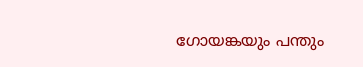ഗോയങ്കയും പന്തും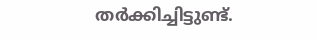തര്‍ക്കിച്ചിട്ടുണ്ട്.